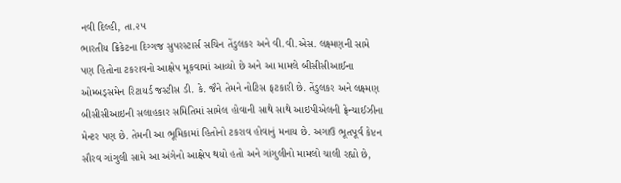નવી દિલ્હી, તા.૨૫
ભારતીય ક્રિકેટના દિગ્ગજ સુપરસ્ટાર્સ સચિન તેંડુલકર અને વી.વી.એસ. લક્ષ્મણની સામે પણ હિતોના ટકરાવનો આક્ષેપ મૂકવામાં આવ્યો છે અને આ મામલે બીસીસીઆઈના ઓમ્બડ્સમેન રિટાયર્ડ જસ્ટીસ ડી. કે. જૈને તેમને નોટિસ ફટકારી છે. તેંડુલકર અને લક્ષ્મણ બીસીસીઆઇની સલાહકાર સમિતિમાં સામેલ હોવાની સાથે સાથે આઇપીએલની ફ્રેન્ચાઈઝીના મેન્ટર પણ છે. તેમની આ ભૂમિકામાં હિતોનો ટકરાવ હોવાનું મનાય છે. અગાઉ ભૂતપૂર્વ કેપ્ટન સૌરવ ગાંગુલી સામે આ અંગેનો આક્ષેપ થયો હતો અને ગાંગુલીનો મામલો ચાલી રહ્યો છે,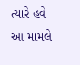ત્યારે હવે આ મામલે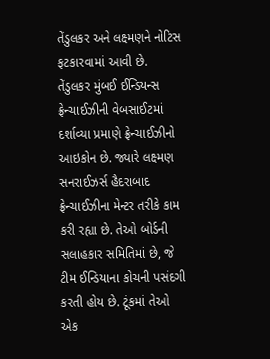તેંડુલકર અને લક્ષ્મણને નોટિસ ફટકારવામાં આવી છે.
તેંડુલકર મુંબઈ ઈન્ડિયન્સ ફ્રેન્ચાઈઝીની વેબસાઈટમાં દર્શાવ્યા પ્રમાણે ફ્રેન્ચાઈઝીનો આઇકોન છે. જ્યારે લક્ષ્મણ સનરાઈઝર્સ હૈદરાબાદ ફ્રેન્ચાઈઝીના મેન્ટર તરીકે કામ કરી રહ્યા છે. તેઓ બોર્ડની સલાહકાર સમિતિમાં છે, જે ટીમ ઈન્ડિયાના કોચની પસંદગી કરતી હોય છે. ટૂંકમાં તેઓ એક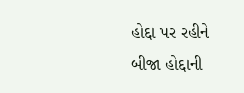હોદ્દા પર રહીને બીજા હોદ્દાની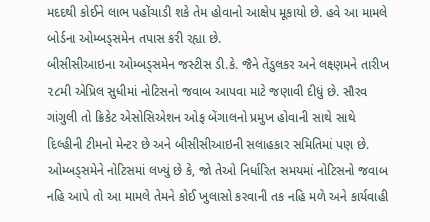મદદથી કોઈને લાભ પહોંચાડી શકે તેમ હોવાનો આક્ષેપ મૂકાયો છે. હવે આ મામલે બોર્ડના ઓમ્બડ્સમેન તપાસ કરી રહ્યા છે.
બીસીસીઆઇના ઓમ્બડ્સમેન જસ્ટીસ ડી.કે. જૈને તેંડુલકર અને લક્ષ્ણમને તારીખ ૨૮મી એપ્રિલ સુધીમાં નોટિસનો જવાબ આપવા માટે જણાવી દીધું છે. સૌરવ ગાંગુલી તો ક્રિકેટ એસોસિએશન ઓફ બેંગાલનો પ્રમુખ હોવાની સાથે સાથે દિલ્હીની ટીમનો મેન્ટર છે અને બીસીસીઆઇની સલાહકાર સમિતિમાં પણ છે.
ઓમ્બડ્સમેને નોટિસમાં લખ્યું છે કે, જો તેઓ નિર્ધારિત સમયમાં નોટિસનો જવાબ નહિ આપે તો આ મામલે તેમને કોઈ ખુલાસો કરવાની તક નહિ મળે અને કાર્યવાહી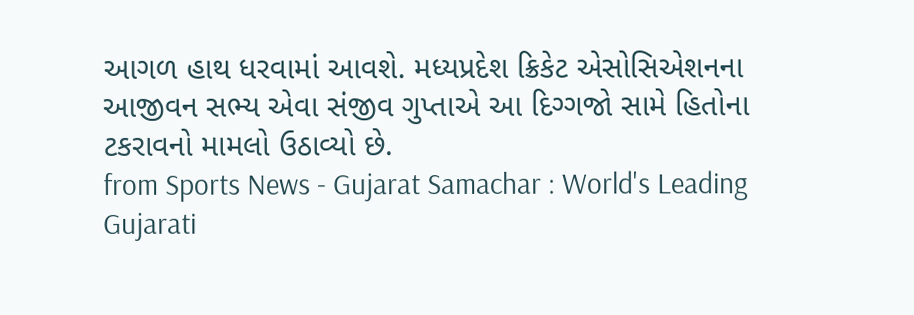આગળ હાથ ધરવામાં આવશે. મધ્યપ્રદેશ ક્રિકેટ એસોસિએશનના આજીવન સભ્ય એવા સંજીવ ગુપ્તાએ આ દિગ્ગજો સામે હિતોના ટકરાવનો મામલો ઉઠાવ્યો છે.
from Sports News - Gujarat Samachar : World's Leading Gujarati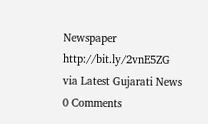Newspaper http://bit.ly/2vnE5ZG
via Latest Gujarati News
0 Comments